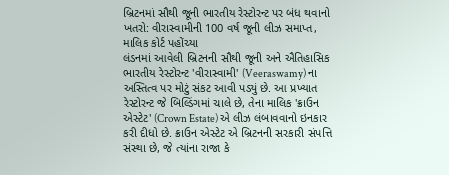બ્રિટનમાં સૌથી જૂની ભારતીય રેસ્ટોરન્ટ પર બંધ થવાનો ખતરો: વીરાસ્વામીની 100 વર્ષ જૂની લીઝ સમાપ્ત, માલિક કોર્ટ પહોંચ્યા
લંડનમાં આવેલી બ્રિટનની સૌથી જૂની અને ઐતિહાસિક ભારતીય રેસ્ટોરન્ટ 'વીરાસ્વામી' (Veeraswamy) ના અસ્તિત્વ પર મોટું સંકટ આવી પડ્યું છે. આ પ્રખ્યાત રેસ્ટોરન્ટ જે બિલ્ડિંગમાં ચાલે છે, તેના માલિક 'ક્રાઉન એસ્ટેટ' (Crown Estate) એ લીઝ લંબાવવાનો ઇનકાર કરી દીધો છે. ક્રાઉન એસ્ટેટ એ બ્રિટનની સરકારી સંપત્તિ સંસ્થા છે, જે ત્યાંના રાજા કે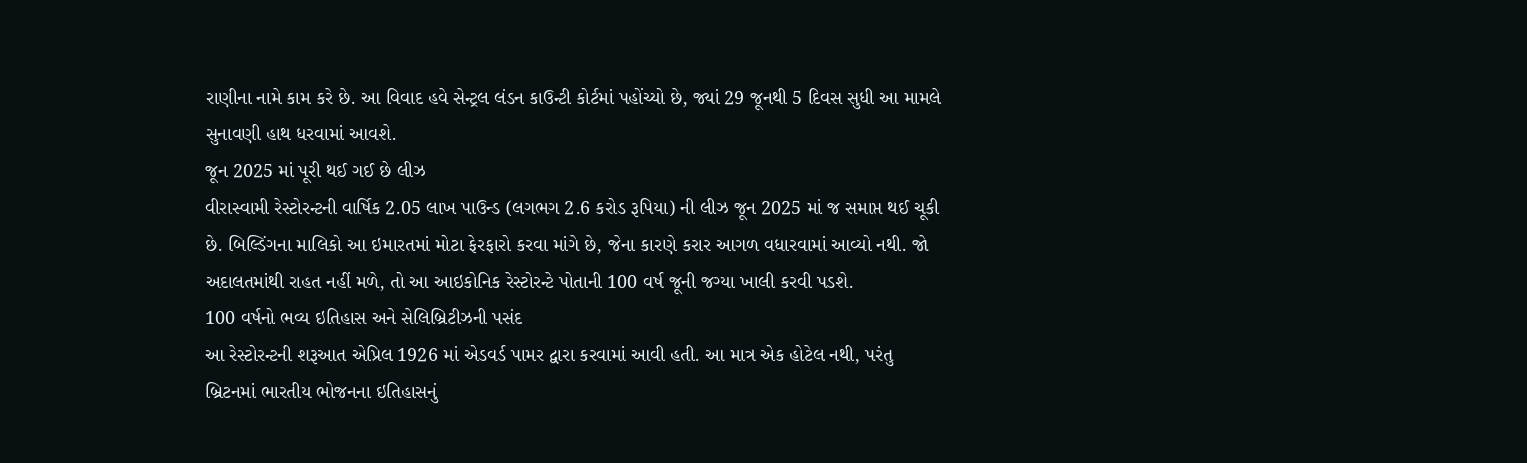રાણીના નામે કામ કરે છે. આ વિવાદ હવે સેન્ટ્રલ લંડન કાઉન્ટી કોર્ટમાં પહોંચ્યો છે, જ્યાં 29 જૂનથી 5 દિવસ સુધી આ મામલે સુનાવણી હાથ ધરવામાં આવશે.
જૂન 2025 માં પૂરી થઈ ગઈ છે લીઝ
વીરાસ્વામી રેસ્ટોરન્ટની વાર્ષિક 2.05 લાખ પાઉન્ડ (લગભગ 2.6 કરોડ રૂપિયા) ની લીઝ જૂન 2025 માં જ સમાપ્ત થઈ ચૂકી છે. બિલ્ડિંગના માલિકો આ ઇમારતમાં મોટા ફેરફારો કરવા માંગે છે, જેના કારણે કરાર આગળ વધારવામાં આવ્યો નથી. જો અદાલતમાંથી રાહત નહીં મળે, તો આ આઇકોનિક રેસ્ટોરન્ટે પોતાની 100 વર્ષ જૂની જગ્યા ખાલી કરવી પડશે.
100 વર્ષનો ભવ્ય ઇતિહાસ અને સેલિબ્રિટીઝની પસંદ
આ રેસ્ટોરન્ટની શરૂઆત એપ્રિલ 1926 માં એડવર્ડ પામર દ્વારા કરવામાં આવી હતી. આ માત્ર એક હોટેલ નથી, પરંતુ બ્રિટનમાં ભારતીય ભોજનના ઇતિહાસનું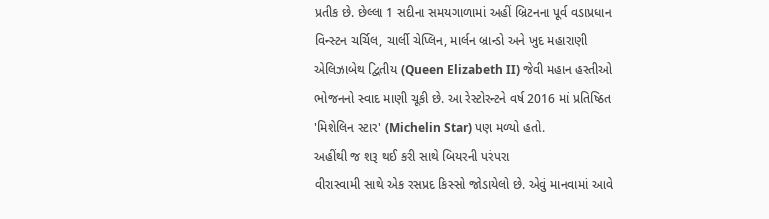પ્રતીક છે. છેલ્લા 1 સદીના સમયગાળામાં અહીં બ્રિટનના પૂર્વ વડાપ્રધાન વિન્સ્ટન ચર્ચિલ, ચાર્લી ચેપ્લિન, માર્લન બ્રાન્ડો અને ખુદ મહારાણી એલિઝાબેથ દ્વિતીય (Queen Elizabeth II) જેવી મહાન હસ્તીઓ ભોજનનો સ્વાદ માણી ચૂકી છે. આ રેસ્ટોરન્ટને વર્ષ 2016 માં પ્રતિષ્ઠિત 'મિશેલિન સ્ટાર' (Michelin Star) પણ મળ્યો હતો.
અહીંથી જ શરૂ થઈ કરી સાથે બિયરની પરંપરા
વીરાસ્વામી સાથે એક રસપ્રદ કિસ્સો જોડાયેલો છે. એવું માનવામાં આવે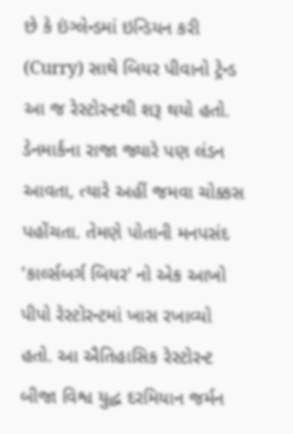છે કે ઇંગ્લેન્ડમાં ઇન્ડિયન કરી (Curry) સાથે બિયર પીવાનો ટ્રેન્ડ આ જ રેસ્ટોરન્ટથી શરૂ થયો હતો. ડેનમાર્કના રાજા જ્યારે પણ લંડન આવતા, ત્યારે અહીં જમવા ચોક્કસ પહોંચતા. તેમણે પોતાની મનપસંદ 'કાર્લ્સબર્ગ બિયર' નો એક આખો પીપો રેસ્ટોરન્ટમાં ખાસ રખાવ્યો હતો. આ ઐતિહાસિક રેસ્ટોરન્ટ બીજા વિશ્વ યુદ્ધ દરમિયાન જર્મન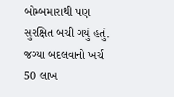બોમ્બમારાથી પણ સુરક્ષિત બચી ગયું હતું.
જગ્યા બદલવાનો ખર્ચ 50 લાખ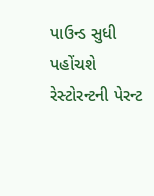પાઉન્ડ સુધી પહોંચશે
રેસ્ટોરન્ટની પેરન્ટ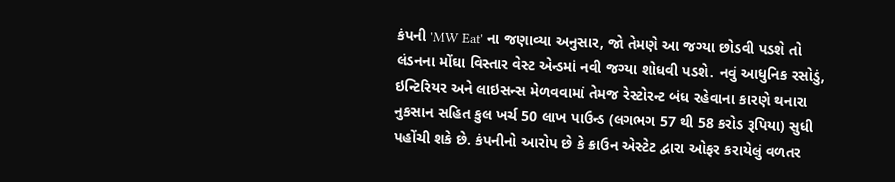કંપની 'MW Eat' ના જણાવ્યા અનુસાર, જો તેમણે આ જગ્યા છોડવી પડશે તો લંડનના મોંઘા વિસ્તાર વેસ્ટ એન્ડમાં નવી જગ્યા શોધવી પડશે. નવું આધુનિક રસોડું, ઇન્ટિરિયર અને લાઇસન્સ મેળવવામાં તેમજ રેસ્ટોરન્ટ બંધ રહેવાના કારણે થનારા નુકસાન સહિત કુલ ખર્ચ 50 લાખ પાઉન્ડ (લગભગ 57 થી 58 કરોડ રૂપિયા) સુધી પહોંચી શકે છે. કંપનીનો આરોપ છે કે ક્રાઉન એસ્ટેટ દ્વારા ઓફર કરાયેલું વળતર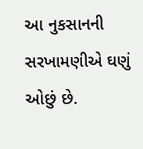આ નુકસાનની સરખામણીએ ઘણું ઓછું છે.